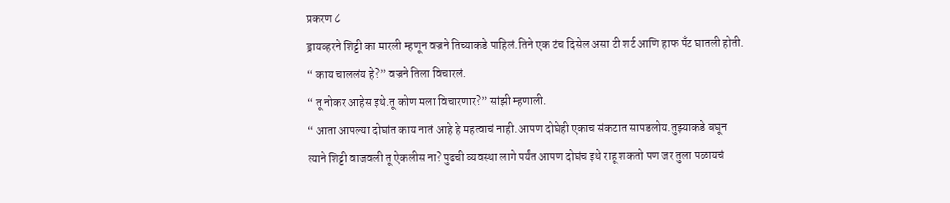प्रकरण ८
ड्रायव्हरने शिट्टी का मारली म्हणून वज्रने तिच्याकडे पाहिलं.तिने एक टंच दिसेल असा टी शर्ट आणि हाफ पँट घातली होती.
“ काय चाललंय हे?” वज्रने तिला विचारलं.
“ तू नोकर आहेस इथे.तू कोण मला विचारणार?” सांझी म्हणाली.
“ आता आपल्या दोघांत काय नातं आहे हे महत्वाचं नाही.आपण दोघेही एकाच संकटात सापडलोय.तुझ्याकडे बघून त्याने शिट्टी वाजवली तू ऐकलीस ना? पुढची व्यवस्था लागे पर्यंत आपण दोघंच इथे राहू शकतो पण जर तुला पळायचं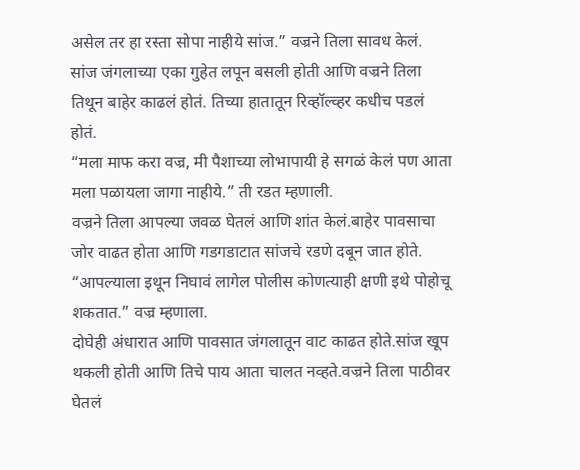असेल तर हा रस्ता सोपा नाहीये सांज.” वज्रने तिला सावध केलं.
सांज जंगलाच्या एका गुहेत लपून बसली होती आणि वज्रने तिला तिथून बाहेर काढलं होतं. तिच्या हातातून रिव्हॉल्व्हर कधीच पडलं होतं.
“मला माफ करा वज्र, मी पैशाच्या लोभापायी हे सगळं केलं पण आता मला पळायला जागा नाहीये.” ती रडत म्हणाली.
वज्रने तिला आपल्या जवळ घेतलं आणि शांत केलं.बाहेर पावसाचा जोर वाढत होता आणि गडगडाटात सांजचे रडणे दबून जात होते.
“आपल्याला इथून निघावं लागेल पोलीस कोणत्याही क्षणी इथे पोहोचू शकतात.” वज्र म्हणाला.
दोघेही अंधारात आणि पावसात जंगलातून वाट काढत होते.सांज खूप थकली होती आणि तिचे पाय आता चालत नव्हते.वज्रने तिला पाठीवर घेतलं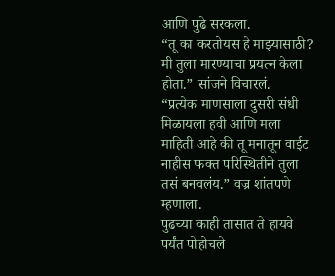आणि पुढे सरकला.
“तू का करतोयस हे माझ्यासाठी? मी तुला मारण्याचा प्रयत्न केला होता.” सांजने विचारलं.
“प्रत्येक माणसाला दुसरी संधी मिळायला हवी आणि मला माहिती आहे की तू मनातून वाईट नाहीस फक्त परिस्थितीने तुला तसं बनवलंय.” वज्र शांतपणे म्हणाला.
पुढच्या काही तासात ते हायवे पर्यंत पोहोचले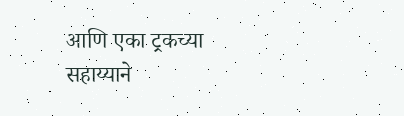आणि एका ट्रकच्या सहाय्याने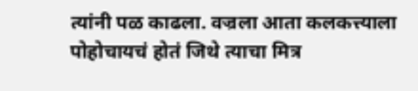त्यांनी पळ काढला. वज्रला आता कलकत्त्याला पोहोचायचं होतं जिथे त्याचा मित्र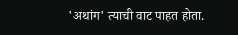'अथांग' त्याची वाट पाहत होता.